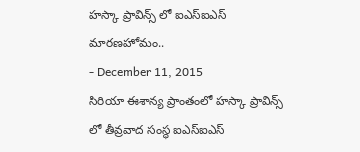హస్కా ప్రావిన్స్ లో ఐఎస్ఐఎస్ మారణహోమం..
- December 11, 2015
సిరియా ఈశాన్య ప్రాంతంలో హస్కా ప్రావిన్స్ లో తీవ్రవాద సంస్థ ఐఎస్ఐఎస్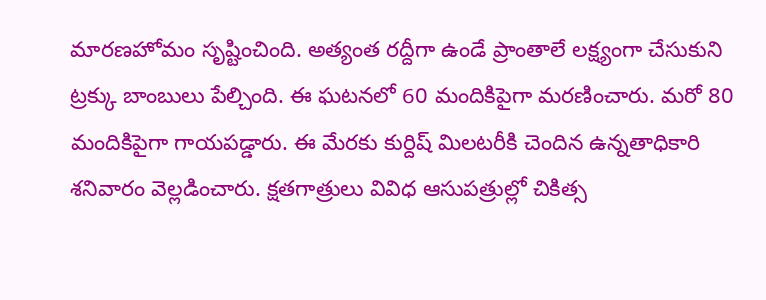మారణహోమం సృష్టించింది. అత్యంత రద్దీగా ఉండే ప్రాంతాలే లక్ష్యంగా చేసుకుని ట్రక్కు బాంబులు పేల్చింది. ఈ ఘటనలో 60 మందికిపైగా మరణించారు. మరో 80 మందికిపైగా గాయపడ్డారు. ఈ మేరకు కుర్దిష్ మిలటరీకి చెందిన ఉన్నతాధికారి శనివారం వెల్లడించారు. క్షతగాత్రులు వివిధ ఆసుపత్రుల్లో చికిత్స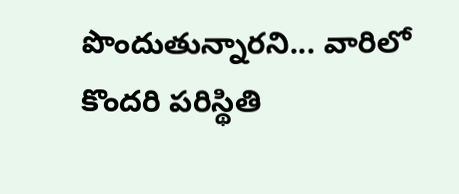పొందుతున్నారని... వారిలో కొందరి పరిస్థితి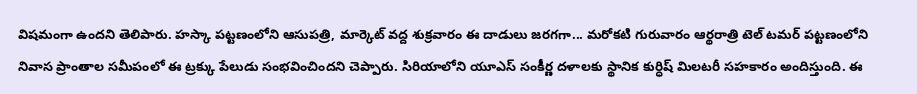విషమంగా ఉందని తెలిపారు. హస్కా పట్టణంలోని ఆసుపత్రి, మార్కెట్ వద్ద శుక్రవారం ఈ దాడులు జరగగా... మరోకటి గురువారం ఆర్థరాత్రి టెల్ టమర్ పట్టణంలోని నివాస ప్రాంతాల సమీపంలో ఈ ట్రక్కు పేలుడు సంభవించిందని చెప్పారు. సిరియాలోని యూఎస్ సంకీర్ణ దళాలకు స్థానిక కుర్ధిష్ మిలటరీ సహకారం అందిస్తుంది. ఈ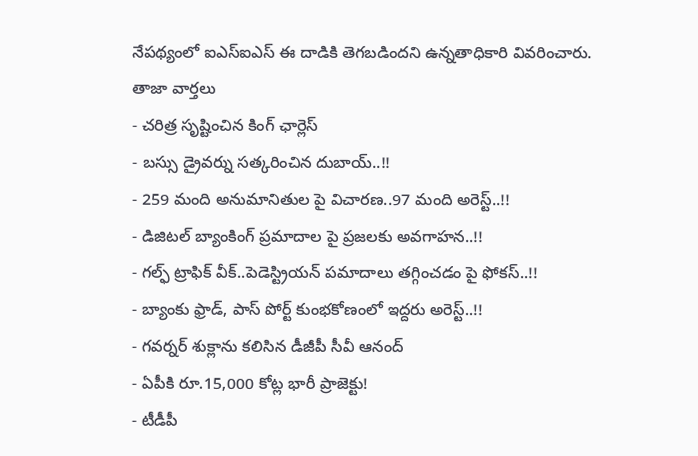నేపథ్యంలో ఐఎస్ఐఎస్ ఈ దాడికి తెగబడిందని ఉన్నతాధికారి వివరించారు.
తాజా వార్తలు
- చరిత్ర సృష్టించిన కింగ్ ఛార్లెస్
- బస్సు డ్రైవర్ను సత్కరించిన దుబాయ్..!!
- 259 మంది అనుమానితుల పై విచారణ..97 మంది అరెస్ట్..!!
- డిజిటల్ బ్యాంకింగ్ ప్రమాదాల పై ప్రజలకు అవగాహన..!!
- గల్ఫ్ ట్రాఫిక్ వీక్..పెడెస్ట్రియన్ పమాదాలు తగ్గించడం పై ఫోకస్..!!
- బ్యాంకు ఫ్రాడ్, పాస్ పోర్ట్ కుంభకోణంలో ఇద్దరు అరెస్ట్..!!
- గవర్నర్ శుక్లాను కలిసిన డీజీపీ సీవీ ఆనంద్
- ఏపీకి రూ.15,000 కోట్ల భారీ ప్రాజెక్టు!
- టీడీపీ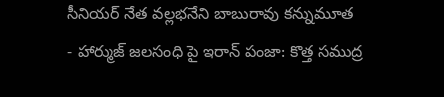సీనియర్ నేత వల్లభనేని బాబురావు కన్నుమూత
- హార్ముజ్ జలసంధి పై ఇరాన్ పంజా: కొత్త సముద్ర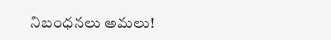నిబంధనలు అమలు!